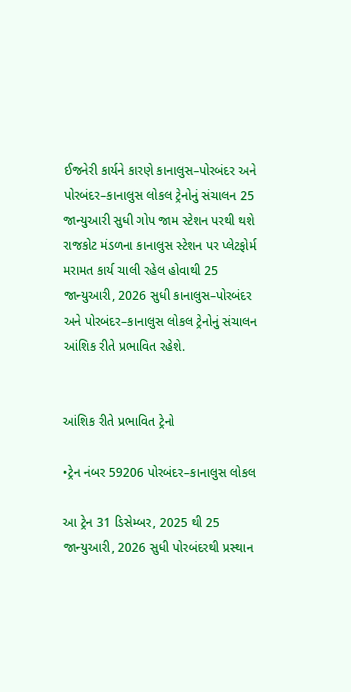ઈજનેરી કાર્યને કારણે કાનાલુસ–પોરબંદર અને પોરબંદર–કાનાલુસ લોકલ ટ્રેનોનું સંચાલન 25 જાન્યુઆરી સુધી ગોપ જામ સ્ટેશન પરથી થશે રાજકોટ મંડળના કાનાલુસ સ્ટેશન પર પ્લેટફોર્મ મરામત કાર્ય ચાલી રહેલ હોવાથી 25 જાન્યુઆરી, 2026 સુધી કાનાલુસ–પોરબંદર અને પોરબંદર–કાનાલુસ લોકલ ટ્રેનોનું સંચાલન આંશિક રીતે પ્રભાવિત રહેશે.


આંશિક રીતે પ્રભાવિત ટ્રેનો

•ટ્રેન નંબર 59206 પોરબંદર–કાનાલુસ લોકલ

આ ટ્રેન 31 ડિસેમ્બર, 2025 થી 25 જાન્યુઆરી, 2026 સુધી પોરબંદરથી પ્રસ્થાન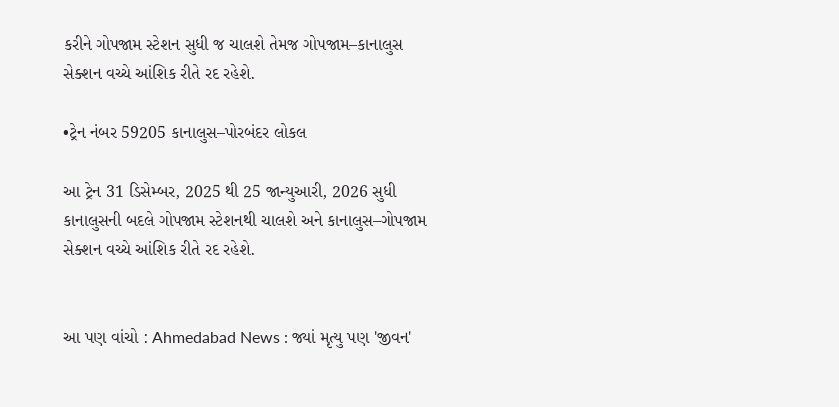કરીને ગોપજામ સ્ટેશન સુધી જ ચાલશે તેમજ ગોપજામ–કાનાલુસ સેક્શન વચ્ચે આંશિક રીતે રદ રહેશે.

•ટ્રેન નંબર 59205 કાનાલુસ–પોરબંદર લોકલ

આ ટ્રેન 31 ડિસેમ્બર, 2025 થી 25 જાન્યુઆરી, 2026 સુધી કાનાલુસની બદલે ગોપજામ સ્ટેશનથી ચાલશે અને કાનાલુસ–ગોપજામ સેક્શન વચ્ચે આંશિક રીતે રદ રહેશે.


આ પણ વાંચો : Ahmedabad News : જ્યાં મૃત્યુ પણ 'જીવન'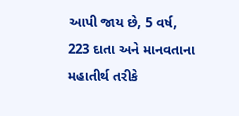આપી જાય છે, 5 વર્ષ, 223 દાતા અને માનવતાના મહાતીર્થ તરીકે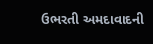ઉભરતી અમદાવાદની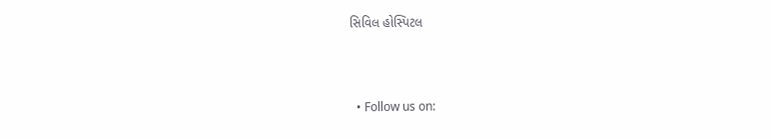સિવિલ હોસ્પિટલ



  • Follow us on: